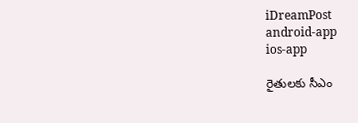iDreamPost
android-app
ios-app

రైతులకు సీఎం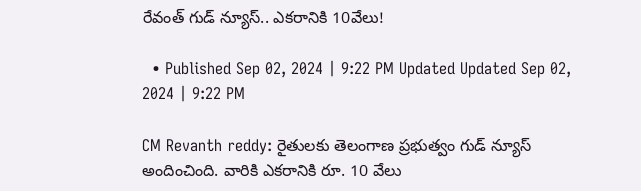రేవంత్‌ గుడ్ న్యూస్.. ఎకరానికి 10వేలు!

  • Published Sep 02, 2024 | 9:22 PM Updated Updated Sep 02, 2024 | 9:22 PM

CM Revanth reddy: రైతులకు తెలంగాణ ప్రభుత్వం గుడ్ న్యూస్ అందించింది. వారికి ఎకరానికి రూ. 10 వేలు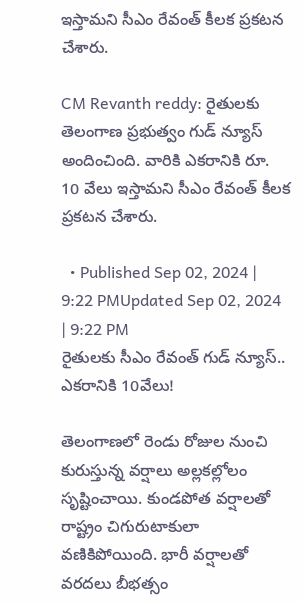ఇస్తామని సీఎం రేవంత్ కీలక ప్రకటన చేశారు.

CM Revanth reddy: రైతులకు తెలంగాణ ప్రభుత్వం గుడ్ న్యూస్ అందించింది. వారికి ఎకరానికి రూ. 10 వేలు ఇస్తామని సీఎం రేవంత్ కీలక ప్రకటన చేశారు.

  • Published Sep 02, 2024 | 9:22 PMUpdated Sep 02, 2024 | 9:22 PM
రైతులకు సీఎం రేవంత్‌ గుడ్ న్యూస్.. ఎకరానికి 10వేలు!

తెలంగాణలో రెండు రోజుల నుంచి కురుస్తున్న వర్షాలు అల్లకల్లోలం సృష్టించాయి. కుండపోత వర్షాలతో రాష్ట్రం చిగురుటాకులా వణికిపోయింది. భారీ వర్షాలతో వరదలు బీభత్సం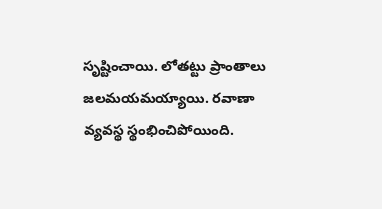సృష్టించాయి. లోతట్టు ప్రాంతాలు జలమయమయ్యాయి. రవాణా వ్యవస్థ స్థంభించిపోయింది.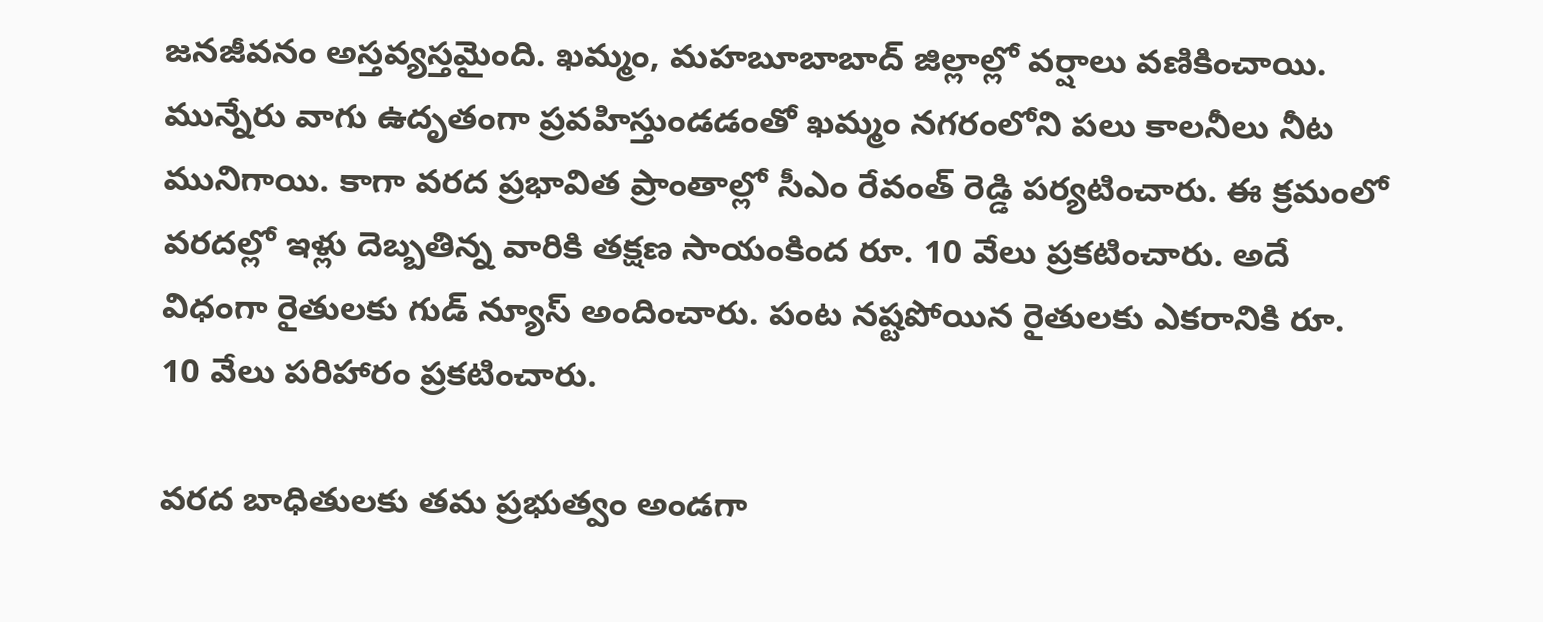జనజీవనం అస్తవ్యస్తమైంది. ఖమ్మం, మహబూబాబాద్ జిల్లాల్లో వర్షాలు వణికించాయి. మున్నేరు వాగు ఉదృతంగా ప్రవహిస్తుండడంతో ఖమ్మం నగరంలోని పలు కాలనీలు నీట మునిగాయి. కాగా వరద ప్రభావిత ప్రాంతాల్లో సీఎం రేవంత్ రెడ్డి పర్యటించారు. ఈ క్రమంలో వరదల్లో ఇళ్లు దెబ్బతిన్న వారికి తక్షణ సాయంకింద రూ. 10 వేలు ప్రకటించారు. అదే విధంగా రైతులకు గుడ్ న్యూస్ అందించారు. పంట నష్టపోయిన రైతులకు ఎకరానికి రూ. 10 వేలు పరిహారం ప్రకటించారు.

వరద బాధితులకు తమ ప్రభుత్వం అండగా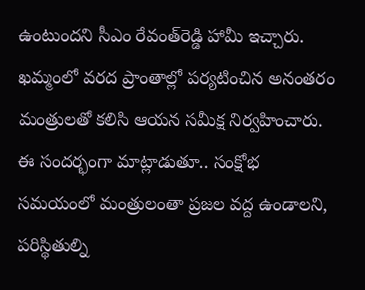ఉంటుందని సీఎం రేవంత్‌రెడ్డి హామీ ఇచ్చారు. ఖమ్మంలో వరద ప్రాంతాల్లో పర్యటించిన అనంతరం మంత్రులతో కలిసి ఆయన సమీక్ష నిర్వహించారు. ఈ సందర్భంగా మాట్లాడుతూ.. సంక్షోభ సమయంలో మంత్రులంతా ప్రజల వద్ద ఉండాలని, పరిస్థితుల్ని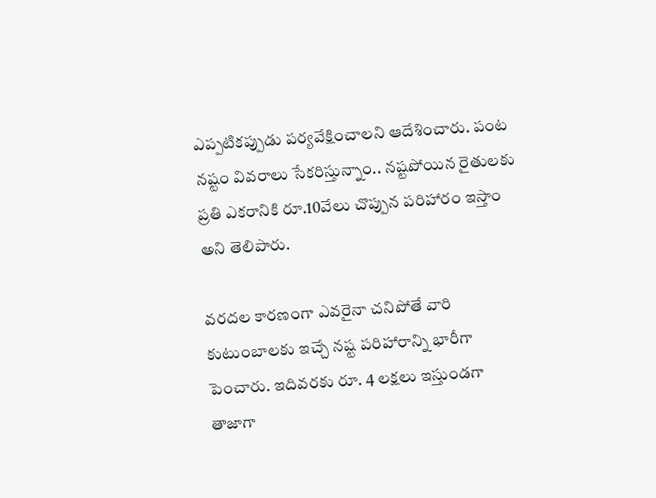ఎప్పటికప్పుడు పర్యవేక్షించాలని ఆదేశించారు. పంట నష్టం వివరాలు సేకరిస్తున్నాం.. నష్టపోయిన రైతులకు ప్రతి ఎకరానికి రూ.10వేలు చొప్పున పరిహారం ఇస్తాం అని తెలిపారు.

వరదల కారణంగా ఎవరైనా చనిపోతే వారి కుటుంబాలకు ఇచ్చే నష్ట పరిహారాన్ని భారీగా పెంచారు. ఇదివరకు రూ. 4 లక్షలు ఇస్తుండగా తాజాగా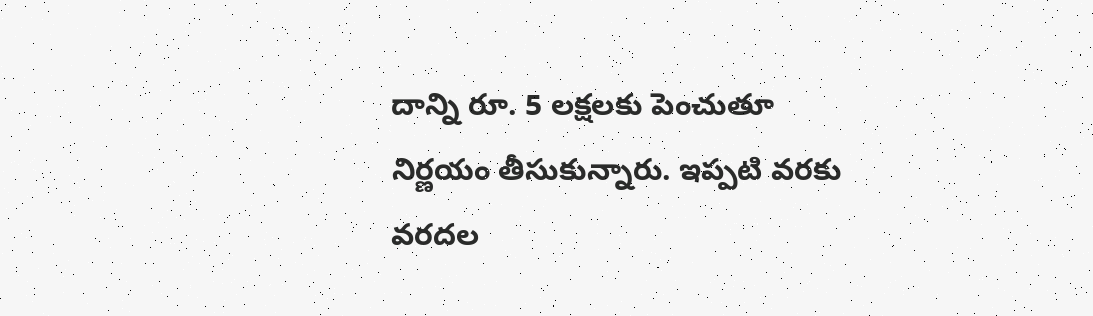దాన్ని రూ. 5 లక్షలకు పెంచుతూ నిర్ణయం తీసుకున్నారు. ఇప్పటి వరకు వరదల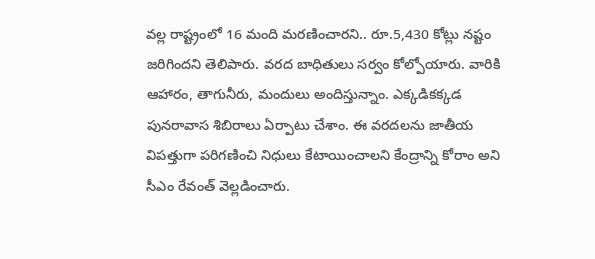వల్ల రాష్ట్రంలో 16 మంది మరణించారని.. రూ.5,430 కోట్లు నష్టం జరిగిందని తెలిపారు. వరద బాధితులు సర్వం కోల్పోయారు. వారికి ఆహారం, తాగునీరు, మందులు అందిస్తున్నాం. ఎక్కడికక్కడ పునరావాస శిబిరాలు ఏర్పాటు చేశాం. ఈ వరదలను జాతీయ విపత్తుగా పరిగణించి నిధులు కేటాయించాలని కేంద్రాన్ని కోరాం అని సీఎం రేవంత్ వెల్లడించారు.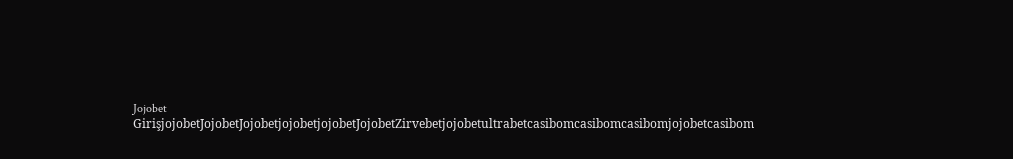Jojobet GirişjojobetJojobetJojobetjojobetjojobetJojobetZirvebetjojobetultrabetcasibomcasibomcasibomjojobetcasibom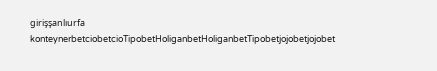girişşanlıurfa konteynerbetciobetcioTipobetHoliganbetHoliganbetTipobetjojobetjojobet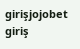girişjojobet giriş